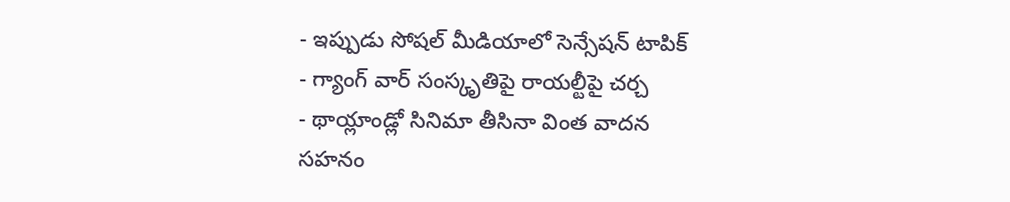- ఇప్పుడు సోషల్ మీడియాలో సెన్సేషన్ టాపిక్
- గ్యాంగ్ వార్ సంస్కృతిపై రాయల్టీపై చర్చ
- థాయ్లాండ్లో సినిమా తీసినా వింత వాదన
సహనం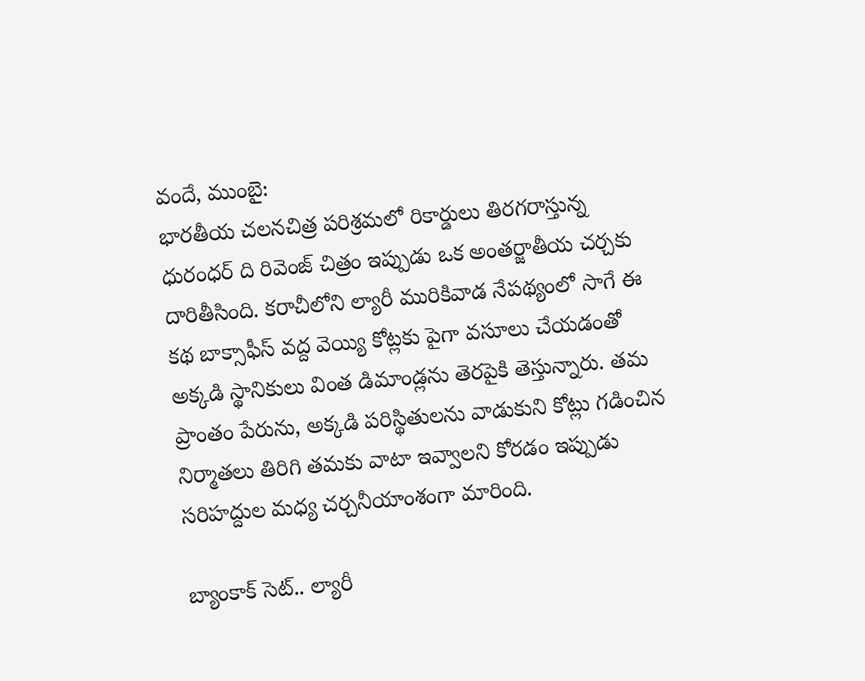వందే, ముంబై:
భారతీయ చలనచిత్ర పరిశ్రమలో రికార్డులు తిరగరాస్తున్న ధురంధర్ ది రివెంజ్ చిత్రం ఇప్పుడు ఒక అంతర్జాతీయ చర్చకు దారితీసింది. కరాచీలోని ల్యారీ మురికివాడ నేపథ్యంలో సాగే ఈ కథ బాక్సాఫీస్ వద్ద వెయ్యి కోట్లకు పైగా వసూలు చేయడంతో అక్కడి స్థానికులు వింత డిమాండ్లను తెరపైకి తెస్తున్నారు. తమ ప్రాంతం పేరును, అక్కడి పరిస్థితులను వాడుకుని కోట్లు గడించిన నిర్మాతలు తిరిగి తమకు వాటా ఇవ్వాలని కోరడం ఇప్పుడు సరిహద్దుల మధ్య చర్చనీయాంశంగా మారింది.

బ్యాంకాక్ సెట్.. ల్యారీ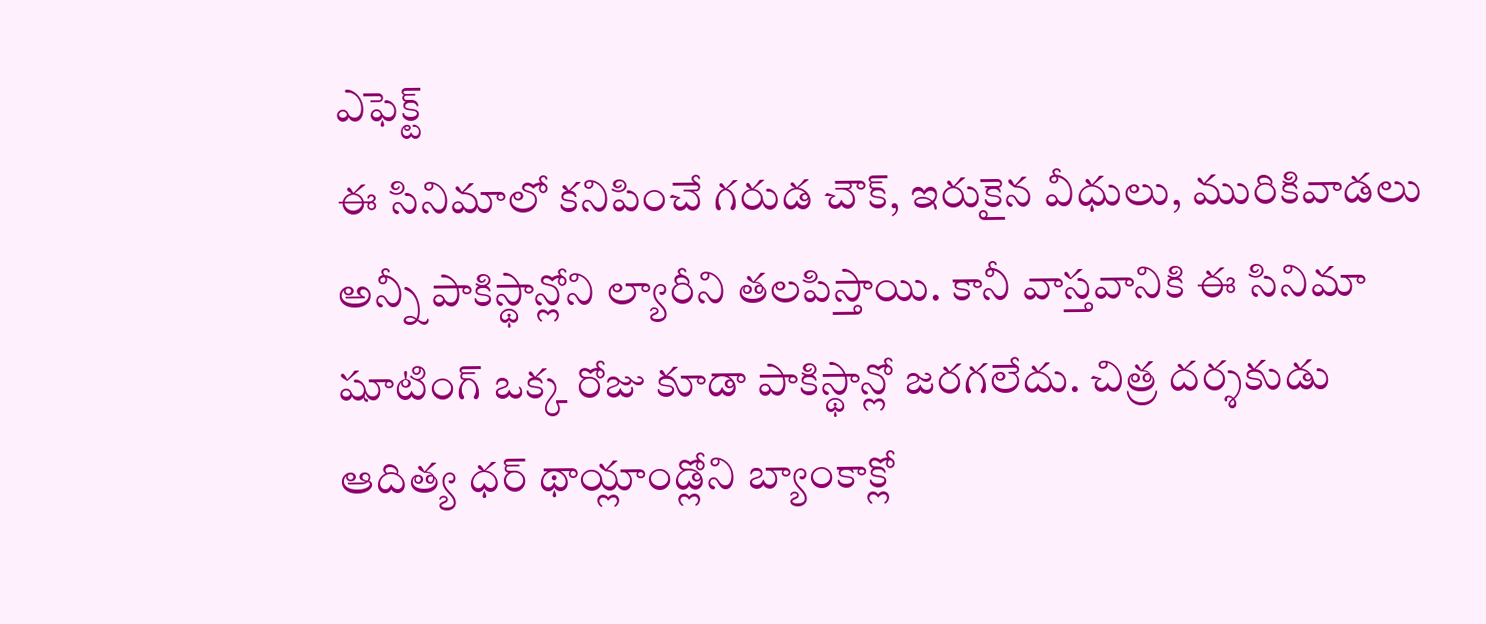ఎఫెక్ట్
ఈ సినిమాలో కనిపించే గరుడ చౌక్, ఇరుకైన వీధులు, మురికివాడలు అన్నీ పాకిస్థాన్లోని ల్యారీని తలపిస్తాయి. కానీ వాస్తవానికి ఈ సినిమా షూటింగ్ ఒక్క రోజు కూడా పాకిస్థాన్లో జరగలేదు. చిత్ర దర్శకుడు ఆదిత్య ధర్ థాయ్లాండ్లోని బ్యాంకాక్లో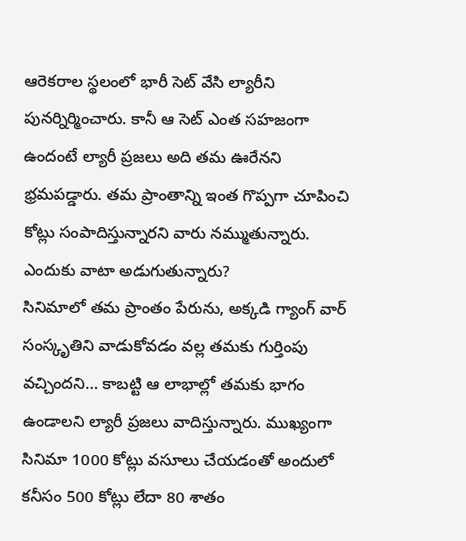ఆరెకరాల స్థలంలో భారీ సెట్ వేసి ల్యారీని పునర్నిర్మించారు. కానీ ఆ సెట్ ఎంత సహజంగా ఉందంటే ల్యారీ ప్రజలు అది తమ ఊరేనని భ్రమపడ్డారు. తమ ప్రాంతాన్ని ఇంత గొప్పగా చూపించి కోట్లు సంపాదిస్తున్నారని వారు నమ్ముతున్నారు.
ఎందుకు వాటా అడుగుతున్నారు?
సినిమాలో తమ ప్రాంతం పేరును, అక్కడి గ్యాంగ్ వార్ సంస్కృతిని వాడుకోవడం వల్ల తమకు గుర్తింపు వచ్చిందని… కాబట్టి ఆ లాభాల్లో తమకు భాగం ఉండాలని ల్యారీ ప్రజలు వాదిస్తున్నారు. ముఖ్యంగా సినిమా 1000 కోట్లు వసూలు చేయడంతో అందులో కనీసం 500 కోట్లు లేదా 80 శాతం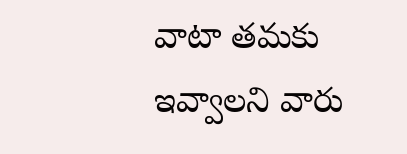వాటా తమకు ఇవ్వాలని వారు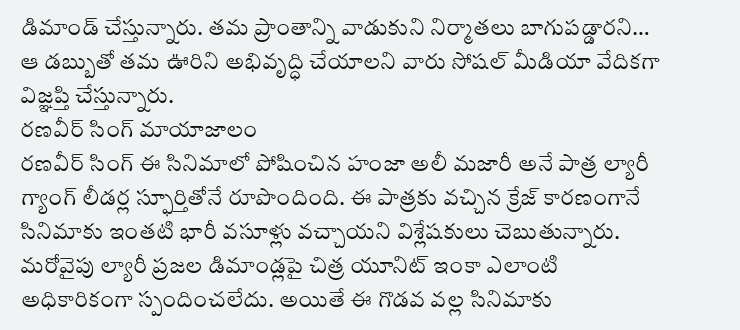డిమాండ్ చేస్తున్నారు. తమ ప్రాంతాన్ని వాడుకుని నిర్మాతలు బాగుపడ్డారని… ఆ డబ్బుతో తమ ఊరిని అభివృద్ధి చేయాలని వారు సోషల్ మీడియా వేదికగా విజ్ఞప్తి చేస్తున్నారు.
రణవీర్ సింగ్ మాయాజాలం
రణవీర్ సింగ్ ఈ సినిమాలో పోషించిన హంజా అలీ మజారీ అనే పాత్ర ల్యారీ గ్యాంగ్ లీడర్ల స్ఫూర్తితోనే రూపొందింది. ఈ పాత్రకు వచ్చిన క్రేజ్ కారణంగానే సినిమాకు ఇంతటి భారీ వసూళ్లు వచ్చాయని విశ్లేషకులు చెబుతున్నారు. మరోవైపు ల్యారీ ప్రజల డిమాండ్లపై చిత్ర యూనిట్ ఇంకా ఎలాంటి అధికారికంగా స్పందించలేదు. అయితే ఈ గొడవ వల్ల సినిమాకు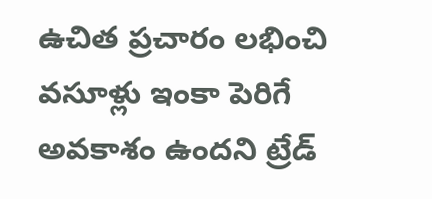ఉచిత ప్రచారం లభించి వసూళ్లు ఇంకా పెరిగే అవకాశం ఉందని ట్రేడ్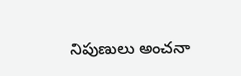నిపుణులు అంచనా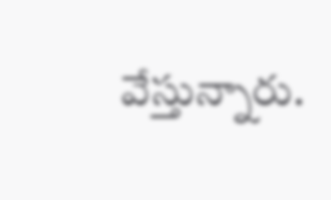వేస్తున్నారు.